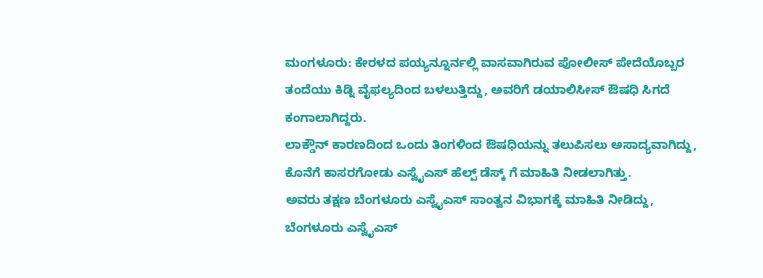ಮಂಗಳೂರು: ಕೇರಳದ ಪಯ್ಯನ್ನೂರ್ನಲ್ಲಿ ವಾಸವಾಗಿರುವ ಪೋಲೀಸ್ ಪೇದೆಯೊಬ್ಬರ ತಂದೆಯು ಕಿಡ್ನಿ ವೈಫಲ್ಯದಿಂದ ಬಳಲುತ್ತಿದ್ದು, ಅವರಿಗೆ ಡಯಾಲಿಸೀಸ್ ಔಷಧಿ ಸಿಗದೆ ಕಂಗಾಲಾಗಿದ್ದರು.
ಲಾಕ್ಡೌನ್ ಕಾರಣದಿಂದ ಒಂದು ತಿಂಗಳಿಂದ ಔಷಧಿಯನ್ನು ತಲುಪಿಸಲು ಅಸಾದ್ಯವಾಗಿದ್ದು, ಕೊನೆಗೆ ಕಾಸರಗೋಡು ಎಸ್ವೈಎಸ್ ಹೆಲ್ಪ್ ಡೆಸ್ಕ್ ಗೆ ಮಾಹಿತಿ ನೀಡಲಾಗಿತ್ತು.
ಅವರು ತಕ್ಷಣ ಬೆಂಗಳೂರು ಎಸ್ವೈಎಸ್ ಸಾಂತ್ವನ ವಿಭಾಗಕ್ಕೆ ಮಾಹಿತಿ ನೀಡಿದ್ದು, ಬೆಂಗಳೂರು ಎಸ್ವೈಎಸ್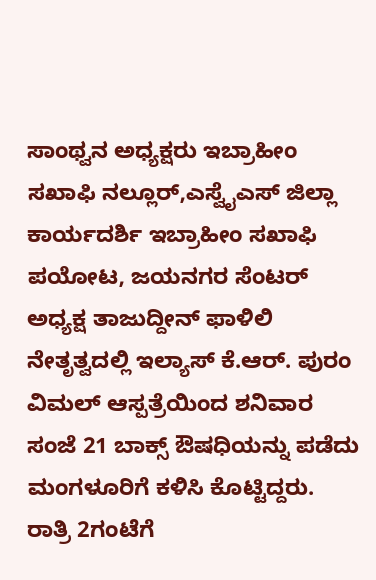ಸಾಂಥ್ವನ ಅಧ್ಯಕ್ಷರು ಇಬ್ರಾಹೀಂ ಸಖಾಫಿ ನಲ್ಲೂರ್,ಎಸ್ವೈಎಸ್ ಜಿಲ್ಲಾ ಕಾರ್ಯದರ್ಶಿ ಇಬ್ರಾಹೀಂ ಸಖಾಫಿ ಪಯೋಟ, ಜಯನಗರ ಸೆಂಟರ್ ಅಧ್ಯಕ್ಷ ತಾಜುದ್ದೀನ್ ಫಾಳಿಲಿ ನೇತೃತ್ವದಲ್ಲಿ ಇಲ್ಯಾಸ್ ಕೆ.ಆರ್. ಪುರಂ ವಿಮಲ್ ಆಸ್ಪತ್ರೆಯಿಂದ ಶನಿವಾರ ಸಂಜೆ 21 ಬಾಕ್ಸ್ ಔಷಧಿಯನ್ನು ಪಡೆದು ಮಂಗಳೂರಿಗೆ ಕಳಿಸಿ ಕೊಟ್ಟಿದ್ದರು.
ರಾತ್ರಿ 2ಗಂಟೆಗೆ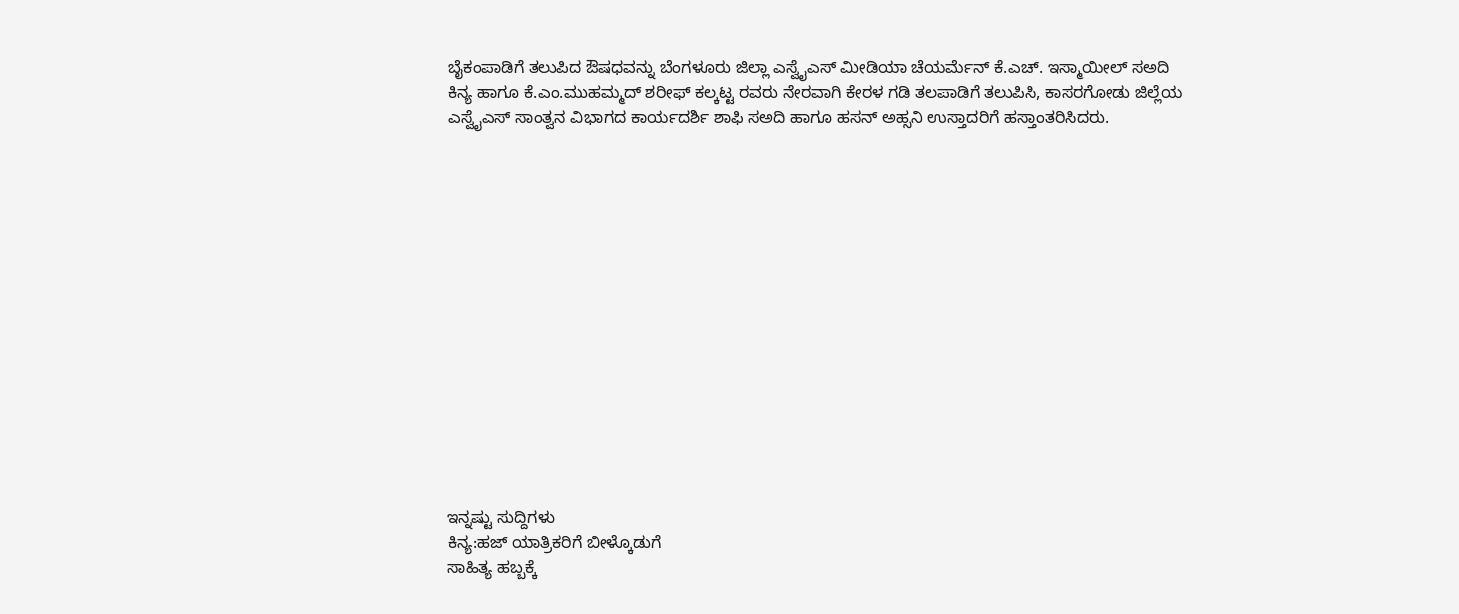ಬೈಕಂಪಾಡಿಗೆ ತಲುಪಿದ ಔಷಧವನ್ನು ಬೆಂಗಳೂರು ಜಿಲ್ಲಾ ಎಸ್ವೈಎಸ್ ಮೀಡಿಯಾ ಚೆಯರ್ಮೆನ್ ಕೆ.ಎಚ್. ಇಸ್ಮಾಯೀಲ್ ಸಅದಿ ಕಿನ್ಯ ಹಾಗೂ ಕೆ.ಎಂ.ಮುಹಮ್ಮದ್ ಶರೀಫ್ ಕಲ್ಕಟ್ಟ ರವರು ನೇರವಾಗಿ ಕೇರಳ ಗಡಿ ತಲಪಾಡಿಗೆ ತಲುಪಿಸಿ, ಕಾಸರಗೋಡು ಜಿಲ್ಲೆಯ ಎಸ್ವೈಎಸ್ ಸಾಂತ್ವನ ವಿಭಾಗದ ಕಾರ್ಯದರ್ಶಿ ಶಾಫಿ ಸಅದಿ ಹಾಗೂ ಹಸನ್ ಅಹ್ಸನಿ ಉಸ್ತಾದರಿಗೆ ಹಸ್ತಾಂತರಿಸಿದರು.















ಇನ್ನಷ್ಟು ಸುದ್ದಿಗಳು
ಕಿನ್ಯ:ಹಜ್ ಯಾತ್ರಿಕರಿಗೆ ಬೀಳ್ಕೊಡುಗೆ
ಸಾಹಿತ್ಯ ಹಬ್ಬಕ್ಕೆ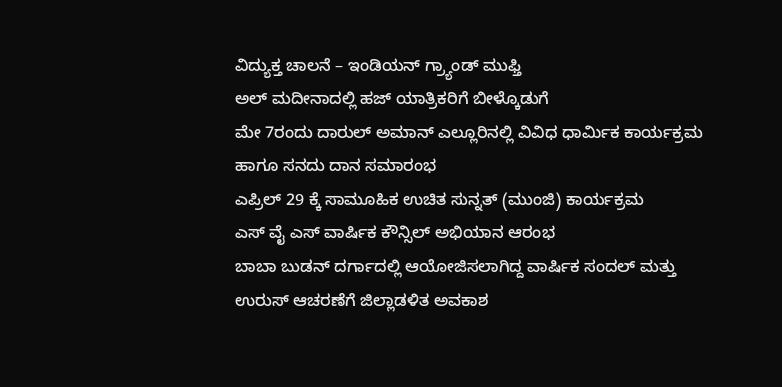ವಿದ್ಯುಕ್ತ ಚಾಲನೆ – ಇಂಡಿಯನ್ ಗ್ರ್ಯಾಂಡ್ ಮುಫ್ತಿ
ಅಲ್ ಮದೀನಾದಲ್ಲಿ ಹಜ್ ಯಾತ್ರಿಕರಿಗೆ ಬೀಳ್ಕೊಡುಗೆ
ಮೇ 7ರಂದು ದಾರುಲ್ ಅಮಾನ್ ಎಲ್ಲೂರಿನಲ್ಲಿ ವಿವಿಧ ಧಾರ್ಮಿಕ ಕಾರ್ಯಕ್ರಮ ಹಾಗೂ ಸನದು ದಾನ ಸಮಾರಂಭ
ಎಪ್ರಿಲ್ 29 ಕ್ಕೆ ಸಾಮೂಹಿಕ ಉಚಿತ ಸುನ್ನತ್ (ಮುಂಜಿ) ಕಾರ್ಯಕ್ರಮ
ಎಸ್ ವೈ ಎಸ್ ವಾರ್ಷಿಕ ಕೌನ್ಸಿಲ್ ಅಭಿಯಾನ ಆರಂಭ
ಬಾಬಾ ಬುಡನ್ ದರ್ಗಾದಲ್ಲಿ ಆಯೋಜಿಸಲಾಗಿದ್ದ ವಾರ್ಷಿಕ ಸಂದಲ್ ಮತ್ತು ಉರುಸ್ ಆಚರಣೆಗೆ ಜಿಲ್ಲಾಡಳಿತ ಅವಕಾಶ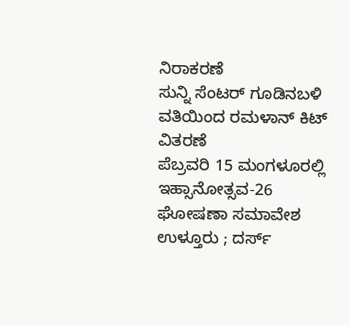ನಿರಾಕರಣೆ
ಸುನ್ನಿ ಸೆಂಟರ್ ಗೂಡಿನಬಳಿ ವತಿಯಿಂದ ರಮಳಾನ್ ಕಿಟ್ ವಿತರಣೆ
ಪೆಬ್ರವರಿ 15 ಮಂಗಳೂರಲ್ಲಿ ಇಹ್ಸಾನೋತ್ಸವ-26 ಘೋಷಣಾ ಸಮಾವೇಶ
ಉಳ್ತೂರು ; ದರ್ಸ್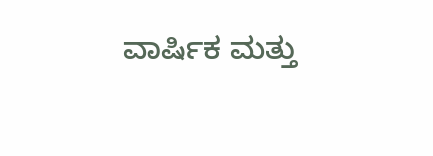ವಾರ್ಷಿಕ ಮತ್ತು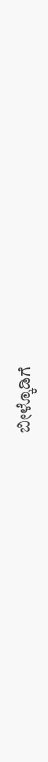ಬೀಳ್ಕೊಡಿಗೆ